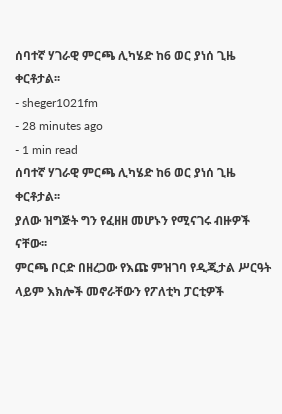ሰባተኛ ሃገራዊ ምርጫ ሊካሄድ ከ6 ወር ያነሰ ጊዜ ቀርቶታል፡፡
- sheger1021fm
- 28 minutes ago
- 1 min read
ሰባተኛ ሃገራዊ ምርጫ ሊካሄድ ከ6 ወር ያነሰ ጊዜ ቀርቶታል፡፡
ያለው ዝግጅት ግን የፈዘዘ መሆኑን የሚናገሩ ብዙዎች ናቸው፡፡
ምርጫ ቦርድ በዘረጋው የእጩ ምዝገባ የዲጂታል ሥርዓት ላይም እክሎች መኖራቸውን የፖለቲካ ፓርቲዎች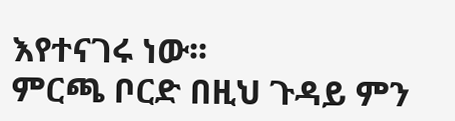እየተናገሩ ነው፡፡
ምርጫ ቦርድ በዚህ ጉዳይ ምን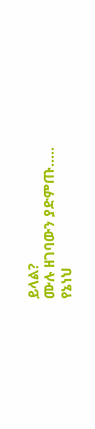ይላል?
ሙሉ ዘገባውን ያድምጡ…..
የኔነህ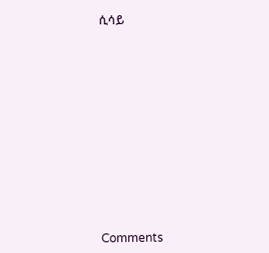ሲሳይ












Comments